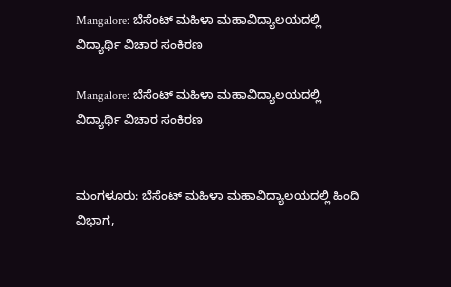Mangalore: ಬೆಸೆಂಟ್ ಮಹಿಳಾ ಮಹಾವಿದ್ಯಾಲಯದಲ್ಲಿ ವಿದ್ಯಾರ್ಥಿ ವಿಚಾರ ಸಂಕಿರಣ

Mangalore: ಬೆಸೆಂಟ್ ಮಹಿಳಾ ಮಹಾವಿದ್ಯಾಲಯದಲ್ಲಿ ವಿದ್ಯಾರ್ಥಿ ವಿಚಾರ ಸಂಕಿರಣ


ಮಂಗಳೂರು: ಬೆಸೆಂಟ್ ಮಹಿಳಾ ಮಹಾವಿದ್ಯಾಲಯದಲ್ಲಿ ಹಿಂದಿ ವಿಭಾಗ,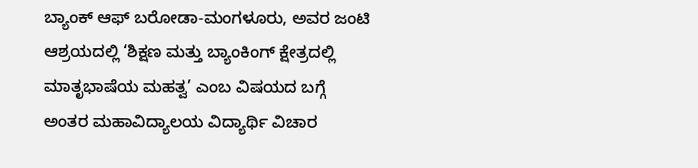ಬ್ಯಾಂಕ್ ಆಫ್ ಬರೋಡಾ-ಮಂಗಳೂರು, ಅವರ ಜಂಟಿ ಆಶ್ರಯದಲ್ಲಿ ‘ಶಿಕ್ಷಣ ಮತ್ತು ಬ್ಯಾಂಕಿಂಗ್ ಕ್ಷೇತ್ರದಲ್ಲಿ ಮಾತೃಭಾಷೆಯ ಮಹತ್ವ’ ಎಂಬ ವಿಷಯದ ಬಗ್ಗೆ ಅಂತರ ಮಹಾವಿದ್ಯಾಲಯ ವಿದ್ಯಾರ್ಥಿ ವಿಚಾರ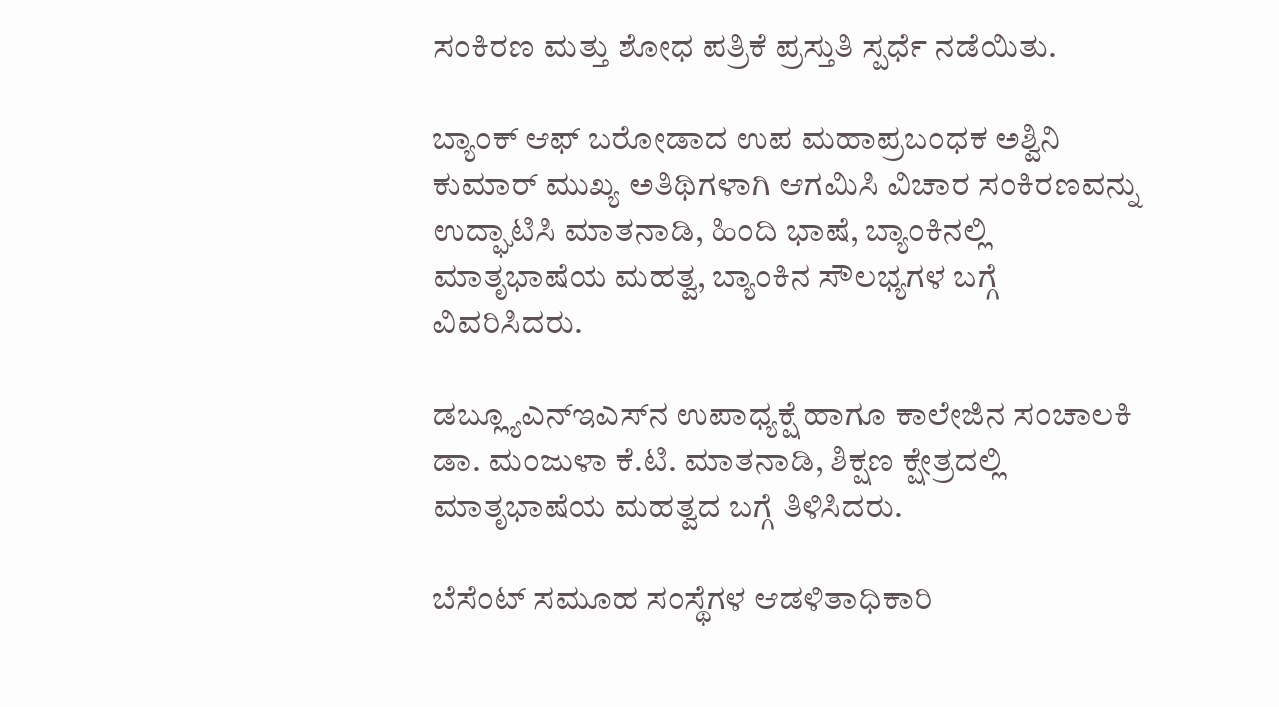ಸಂಕಿರಣ ಮತ್ತು ಶೋಧ ಪತ್ರಿಕೆ ಪ್ರಸ್ತುತಿ ಸ್ಪರ್ಧೆ ನಡೆಯಿತು.

ಬ್ಯಾಂಕ್ ಆಫ್ ಬರೋಡಾದ ಉಪ ಮಹಾಪ್ರಬಂಧಕ ಅಶ್ವಿನಿ ಕುಮಾರ್ ಮುಖ್ಯ ಅತಿಥಿಗಳಾಗಿ ಆಗಮಿಸಿ ವಿಚಾರ ಸಂಕಿರಣವನ್ನು ಉದ್ಘಾಟಿಸಿ ಮಾತನಾಡಿ, ಹಿಂದಿ ಭಾಷೆ, ಬ್ಯಾಂಕಿನಲ್ಲಿ ಮಾತೃಭಾಷೆಯ ಮಹತ್ವ, ಬ್ಯಾಂಕಿನ ಸೌಲಭ್ಯಗಳ ಬಗ್ಗೆ ವಿವರಿಸಿದರು.

ಡಬ್ಲ್ಯೂಎನ್‌ಇಎಸ್‌ನ ಉಪಾಧ್ಯಕ್ಷೆ ಹಾಗೂ ಕಾಲೇಜಿನ ಸಂಚಾಲಕಿ ಡಾ. ಮಂಜುಳಾ ಕೆ.ಟಿ. ಮಾತನಾಡಿ, ಶಿಕ್ಷಣ ಕ್ಷೇತ್ರದಲ್ಲಿ ಮಾತೃಭಾಷೆಯ ಮಹತ್ವದ ಬಗ್ಗೆ ತಿಳಿಸಿದರು.

ಬೆಸೆಂಟ್ ಸಮೂಹ ಸಂಸ್ಥೆಗಳ ಆಡಳಿತಾಧಿಕಾರಿ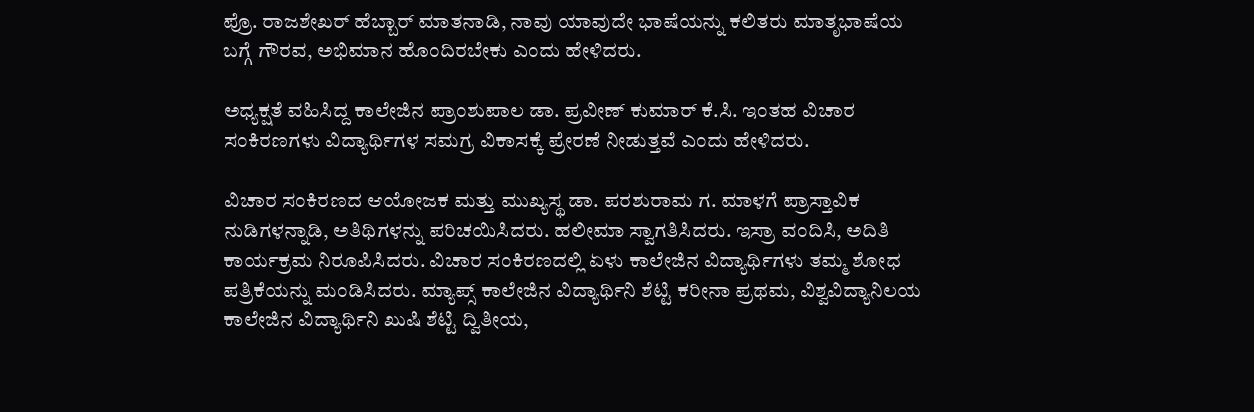ಪ್ರೊ. ರಾಜಶೇಖರ್ ಹೆಬ್ಬಾರ್ ಮಾತನಾಡಿ, ನಾವು ಯಾವುದೇ ಭಾಷೆಯನ್ನು ಕಲಿತರು ಮಾತೃಭಾಷೆಯ ಬಗ್ಗೆ ಗೌರವ, ಅಭಿಮಾನ ಹೊಂದಿರಬೇಕು ಎಂದು ಹೇಳಿದರು.

ಅಧ್ಯಕ್ಷತೆ ವಹಿಸಿದ್ದ ಕಾಲೇಜಿನ ಪ್ರಾಂಶುಪಾಲ ಡಾ. ಪ್ರವೀಣ್ ಕುಮಾರ್ ಕೆ.ಸಿ. ಇಂತಹ ವಿಚಾರ ಸಂಕಿರಣಗಳು ವಿದ್ಯಾರ್ಥಿಗಳ ಸಮಗ್ರ ವಿಕಾಸಕ್ಕೆ ಪ್ರೇರಣೆ ನೀಡುತ್ತವೆ ಎಂದು ಹೇಳಿದರು.

ವಿಚಾರ ಸಂಕಿರಣದ ಆಯೋಜಕ ಮತ್ತು ಮುಖ್ಯಸ್ಥ ಡಾ. ಪರಶುರಾಮ ಗ. ಮಾಳಗೆ ಪ್ರಾಸ್ತಾವಿಕ ನುಡಿಗಳನ್ನಾಡಿ, ಅತಿಥಿಗಳನ್ನು ಪರಿಚಯಿಸಿದರು. ಹಲೀಮಾ ಸ್ವಾಗತಿಸಿದರು. ಇಸ್ರಾ ವಂದಿಸಿ, ಅದಿತಿ ಕಾರ್ಯಕ್ರಮ ನಿರೂಪಿಸಿದರು. ವಿಚಾರ ಸಂಕಿರಣದಲ್ಲಿ ಏಳು ಕಾಲೇಜಿನ ವಿದ್ಯಾರ್ಥಿಗಳು ತಮ್ಮ ಶೋಧ ಪತ್ರಿಕೆಯನ್ನು ಮಂಡಿಸಿದರು. ಮ್ಯಾಪ್ಸ್ ಕಾಲೇಜಿನ ವಿದ್ಯಾರ್ಥಿನಿ ಶೆಟ್ಟಿ ಕರೀನಾ ಪ್ರಥಮ, ವಿಶ್ವವಿದ್ಯಾನಿಲಯ ಕಾಲೇಜಿನ ವಿದ್ಯಾರ್ಥಿನಿ ಖುಷಿ ಶೆಟ್ಟಿ ದ್ವಿತೀಯ,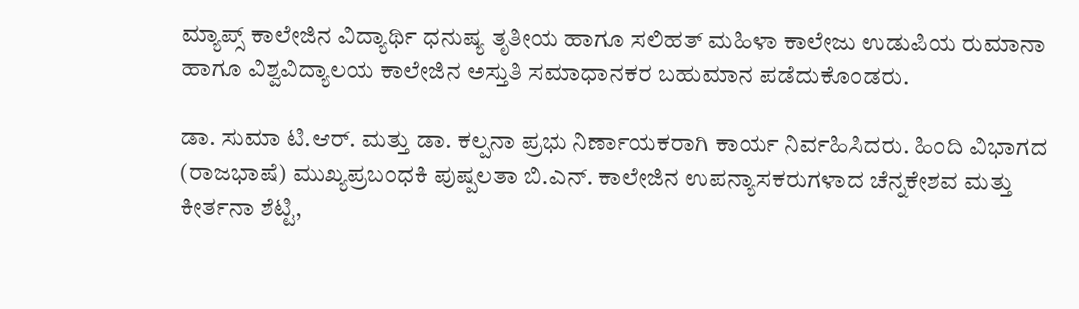ಮ್ಯಾಪ್ಸ್ ಕಾಲೇಜಿನ ವಿದ್ಯಾರ್ಥಿ ಧನುಷ್ಯ ತೃತೀಯ ಹಾಗೂ ಸಲಿಹತ್ ಮಹಿಳಾ ಕಾಲೇಜು ಉಡುಪಿಯ ರುಮಾನಾ ಹಾಗೂ ವಿಶ್ವವಿದ್ಯಾಲಯ ಕಾಲೇಜಿನ ಅಸ್ತುತಿ ಸಮಾಧಾನಕರ ಬಹುಮಾನ ಪಡೆದುಕೊಂಡರು.

ಡಾ. ಸುಮಾ ಟಿ.ಆರ್. ಮತ್ತು ಡಾ. ಕಲ್ಪನಾ ಪ್ರಭು ನಿರ್ಣಾಯಕರಾಗಿ ಕಾರ್ಯ ನಿರ್ವಹಿಸಿದರು. ಹಿಂದಿ ವಿಭಾಗದ (ರಾಜಭಾಷೆ) ಮುಖ್ಯಪ್ರಬಂಧಕಿ ಪುಷ್ಪಲತಾ ಬಿ.ಎನ್. ಕಾಲೇಜಿನ ಉಪನ್ಯಾಸಕರುಗಳಾದ ಚೆನ್ನಕೇಶವ ಮತ್ತು ಕೀರ್ತನಾ ಶೆಟ್ಟಿ,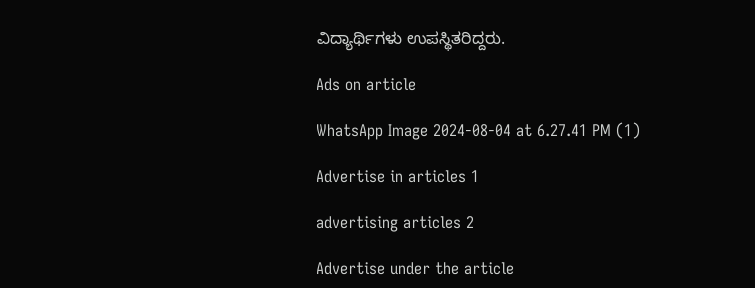ವಿದ್ಯಾರ್ಥಿಗಳು ಉಪಸ್ಥಿತರಿದ್ದರು.

Ads on article

WhatsApp Image 2024-08-04 at 6.27.41 PM (1)

Advertise in articles 1

advertising articles 2

Advertise under the article